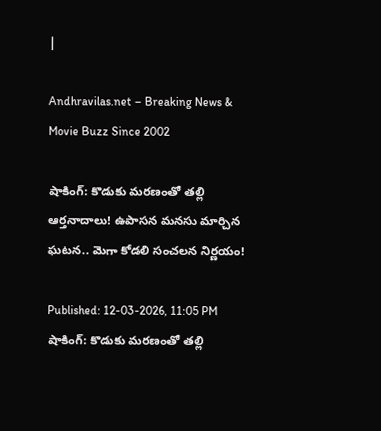|

Andhravilas.net – Breaking News & Movie Buzz Since 2002

షాకింగ్: కొడుకు మరణంతో తల్లి ఆర్తనాదాలు! ఉపాసన మనసు మార్చిన ఘటన.. మెగా కోడలి సంచలన నిర్ణయం!

Published: 12-03-2026, 11:05 PM
షాకింగ్: కొడుకు మరణంతో తల్లి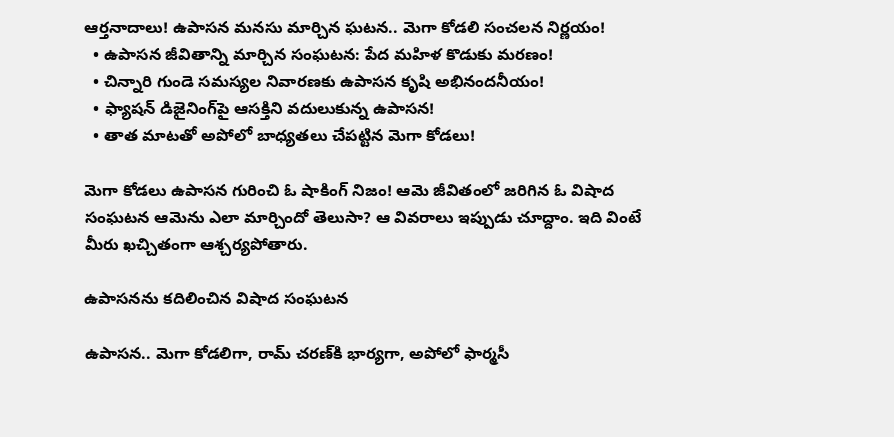ఆర్తనాదాలు! ఉపాసన మనసు మార్చిన ఘటన.. మెగా కోడలి సంచలన నిర్ణయం!
  • ఉపాసన జీవితాన్ని మార్చిన సంఘటన: పేద మహిళ కొడుకు మరణం!
  • చిన్నారి గుండె సమస్యల నివారణకు ఉపాసన కృషి అభినందనీయం!
  • ఫ్యాషన్ డిజైనింగ్‌పై ఆసక్తిని వదులుకున్న ఉపాసన!
  • తాత మాటతో అపోలో బాధ్యతలు చేపట్టిన మెగా కోడలు!

మెగా కోడలు ఉపాసన గురించి ఓ షాకింగ్ నిజం! ఆమె జీవితంలో జరిగిన ఓ విషాద సంఘటన ఆమెను ఎలా మార్చిందో తెలుసా? ఆ వివరాలు ఇప్పుడు చూద్దాం. ఇది వింటే మీరు ఖచ్చితంగా ఆశ్చర్యపోతారు.

ఉపాసనను కదిలించిన విషాద సంఘటన

ఉపాసన.. మెగా కోడలిగా, రామ్‌ చరణ్‌కి భార్యగా, అపోలో ఫార్మసీ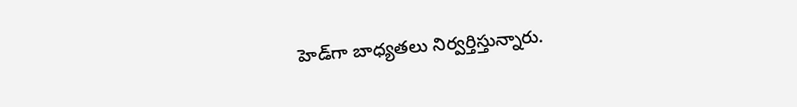హెడ్‌గా బాధ్యతలు నిర్వర్తిస్తున్నారు.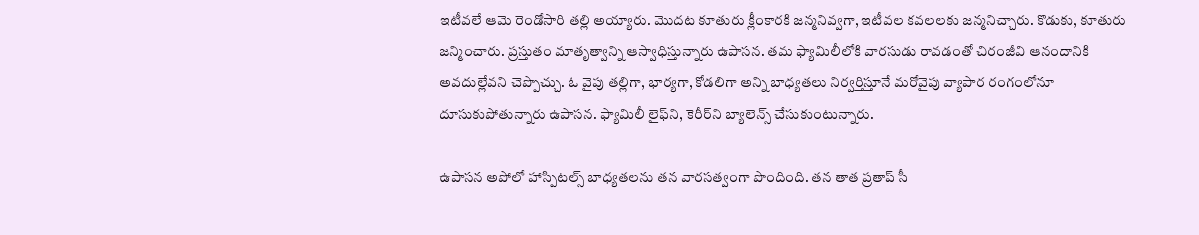ఇటీవలే ఆమె రెండోసారి తల్లి అయ్యారు. మొదట కూతురు క్లీంకారకి జన్మనివ్వగా, ఇటీవల కవలలకు జన్మనిచ్చారు. కొడుకు, కూతురు జన్మించారు. ప్రస్తుతం మాతృత్వాన్ని ఆస్వాధిస్తున్నారు ఉపాసన. తమ ఫ్యామిలీలోకి వారసుడు రావడంతో చిరంజీవి ఆనందానికి అవదుల్లేవని చెప్పొచ్చు. ఓ వైపు తల్లిగా, భార్యగా, కోడలిగా అన్ని బాధ్యతలు నిర్వర్తిస్తూనే మరోవైపు వ్యాపార రంగంలోనూ దూసుకుపోతున్నారు ఉపాసన. ఫ్యామిలీ లైఫ్‌ని, కెరీర్‌ని బ్యాలెన్స్ చేసుకుంటున్నారు.

ఉపాసన అపోలో హాస్పిటల్స్ బాధ్యతలను తన వారసత్వంగా పొందింది. తన తాత ప్రతాప్‌ సీ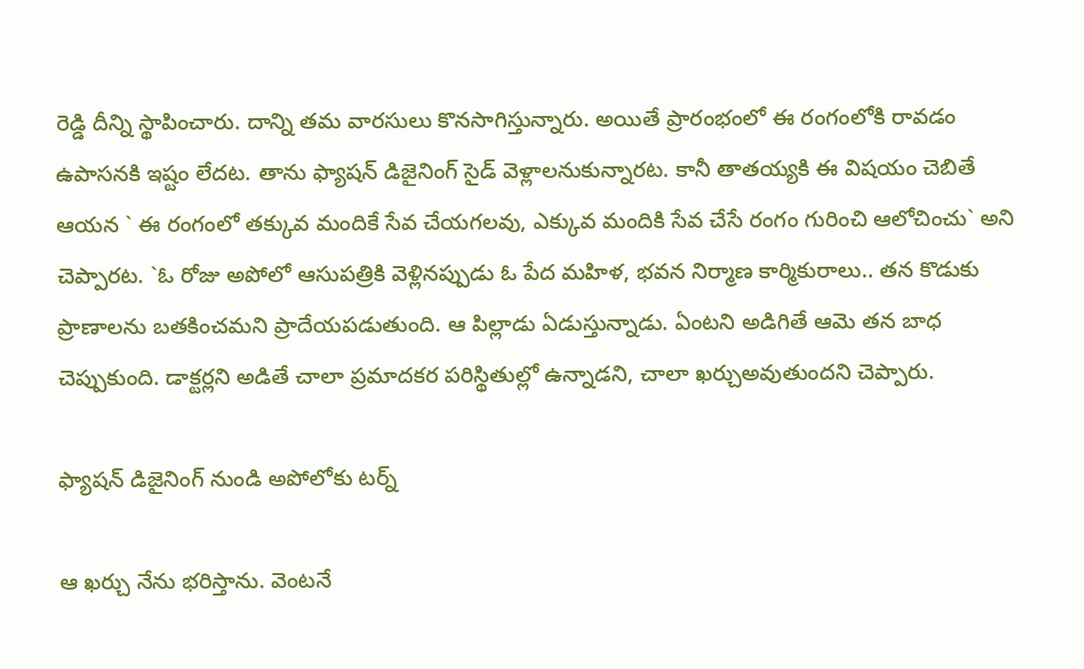రెడ్డి దీన్ని స్థాపించారు. దాన్ని తమ వారసులు కొనసాగిస్తున్నారు. అయితే ప్రారంభంలో ఈ రంగంలోకి రావడం ఉపాసనకి ఇష్టం లేదట. తాను ఫ్యాషన్‌ డిజైనింగ్‌ సైడ్‌ వెళ్లాలనుకున్నారట. కానీ తాతయ్యకి ఈ విషయం చెబితే ఆయన ` ఈ రంగంలో తక్కువ మందికే సేవ చేయగలవు, ఎక్కువ మందికి సేవ చేసే రంగం గురించి ఆలోచించు` అని చెప్పారట. `ఓ రోజు అపోలో ఆసుపత్రికి వెళ్లినప్పుడు ఓ పేద మహిళ, భవన నిర్మాణ కార్మికురాలు.. తన కొడుకు ప్రాణాలను బతకించమని ప్రాదేయపడుతుంది. ఆ పిల్లాడు ఏడుస్తున్నాడు. ఏంటని అడిగితే ఆమె తన బాధ చెప్పుకుంది. డాక్టర్లని అడితే చాలా ప్రమాదకర పరిస్థితుల్లో ఉన్నాడని, చాలా ఖర్చుఅవుతుందని చెప్పారు.

ఫ్యాషన్ డిజైనింగ్ నుండి అపోలోకు టర్న్

ఆ ఖర్చు నేను భరిస్తాను. వెంటనే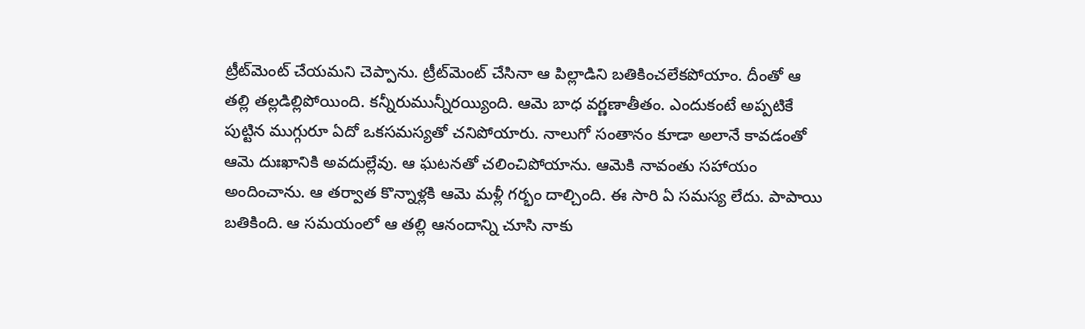ట్రీట్‌మెంట్‌ చేయమని చెప్పాను. ట్రీట్‌మెంట్‌ చేసినా ఆ పిల్లాడిని బతికించలేకపోయాం. దీంతో ఆ తల్లి తల్లడిల్లిపోయింది. కన్నీరుమున్నీరయ్యింది. ఆమె బాధ వర్ణణాతీతం. ఎందుకంటే అప్పటికే పుట్టిన ముగ్గురూ ఏదో ఒకసమస్యతో చనిపోయారు. నాలుగో సంతానం కూడా అలానే కావడంతో   ఆమె దుఃఖానికి అవదుల్లేవు. ఆ ఘటనతో చలించిపోయాను. ఆమెకి నావంతు సహాయం అందించాను. ఆ తర్వాత కొన్నాళ్లకి ఆమె మళ్లీ గర్భం దాల్చింది. ఈ సారి ఏ సమస్య లేదు. పాపాయి బతికింది. ఆ సమయంలో ఆ తల్లి ఆనందాన్ని చూసి నాకు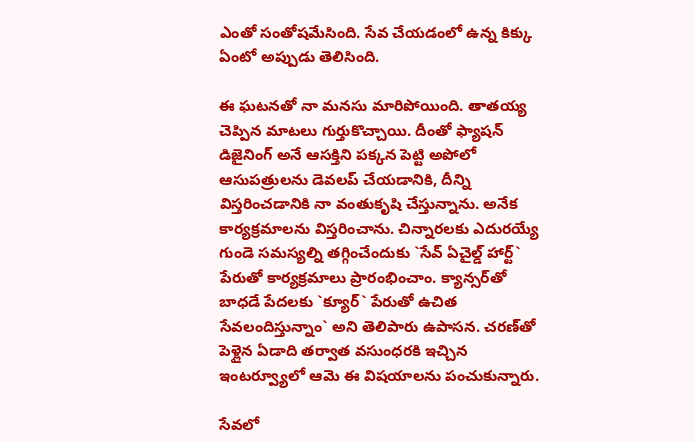ఎంతో సంతోషమేసింది. సేవ చేయడంలో ఉన్న కిక్కు ఏంటో అప్పుడు తెలిసింది.

ఈ ఘటనతో నా మనసు మారిపోయింది. తాతయ్య చెప్పిన మాటలు గుర్తుకొచ్చాయి. దీంతో ఫ్యాషన్‌ డిజైనింగ్‌ అనే ఆసక్తిని పక్కన పెట్టి అపోలో ఆసుపత్రులను డెవలప్‌ చేయడానికి, దీన్ని విస్తరించడానికి నా వంతుకృషి చేస్తున్నాను. అనేక కార్యక్రమాలను విస్తరించాను. చిన్నారలకు ఎదురయ్యే గుండె సమస్యల్ని తగ్గించేందుకు `సేవ్‌ ఏచైల్డ్ హార్ట్` పేరుతో కార్యక్రమాలు ప్రారంభించాం. క్యాన్సర్‌తో బాధడే పేదలకు `క్యూర్‌` పేరుతో ఉచిత సేవలందిస్తున్నాం` అని తెలిపారు ఉపాసన. చరణ్‌తో పెళ్లైన ఏడాది తర్వాత వసుంధరకి ఇచ్చిన ఇంటర్వ్యూలో ఆమె ఈ విషయాలను పంచుకున్నారు.

సేవలో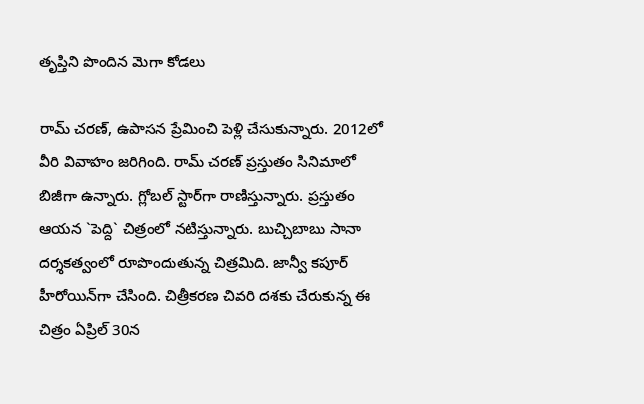తృప్తిని పొందిన మెగా కోడలు

రామ్‌ చరణ్‌, ఉపాసన ప్రేమించి పెళ్లి చేసుకున్నారు. 2012లో వీరి వివాహం జరిగింది. రామ్‌ చరణ్‌ ప్రస్తుతం సినిమాలో బిజీగా ఉన్నారు. గ్లోబల్‌ స్టార్‌గా రాణిస్తున్నారు. ప్రస్తుతం ఆయన `పెద్ది` చిత్రంలో నటిస్తున్నారు. బుచ్చిబాబు సానా దర్శకత్వంలో రూపొందుతున్న చిత్రమిది. జాన్వీ కపూర్‌ హీరోయిన్‌గా చేసింది. చిత్రీకరణ చివరి దశకు చేరుకున్న ఈ చిత్రం ఏప్రిల్‌ 30న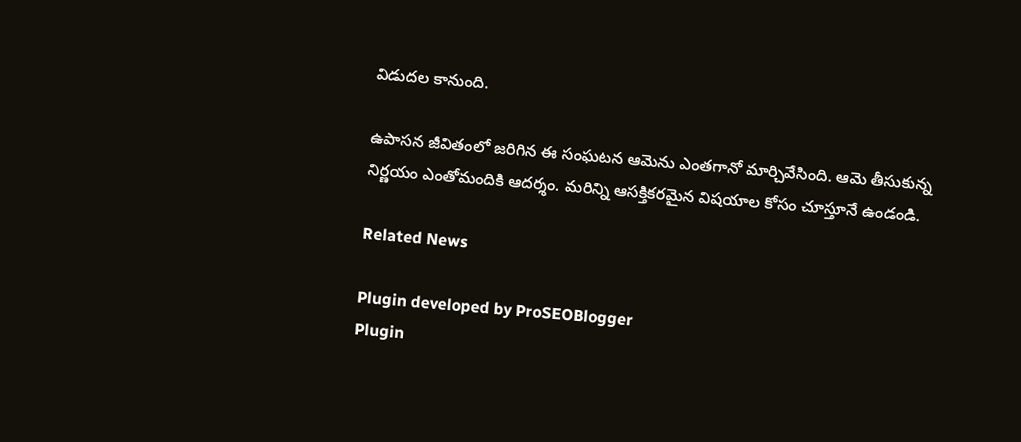విడుదల కానుంది.

ఉపాసన జీవితంలో జరిగిన ఈ సంఘటన ఆమెను ఎంతగానో మార్చివేసింది. ఆమె తీసుకున్న నిర్ణయం ఎంతోమందికి ఆదర్శం. మరిన్ని ఆసక్తికరమైన విషయాల కోసం చూస్తూనే ఉండండి.

Related News

Plugin developed by ProSEOBlogger
Plugin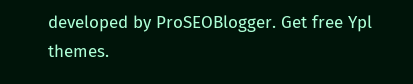developed by ProSEOBlogger. Get free Ypl themes.